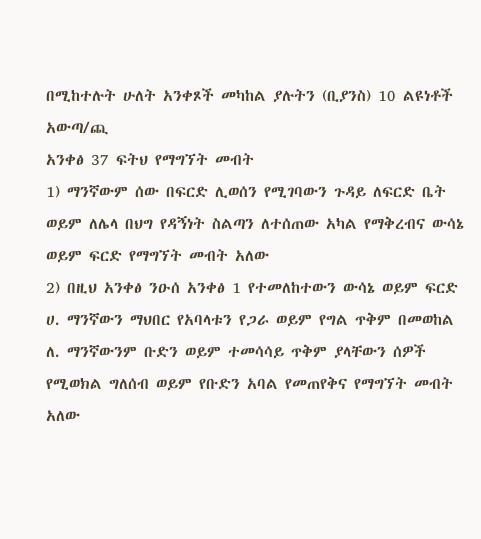በሚከተሉት ሁለት አንቀጾች መካከል ያሉትን (ቢያንስ) 10 ልዩነቶች አውጣ/ጪ
አንቀፅ 37 ፍትህ የማግኘት መብት
1) ማንኛውም ሰው በፍርድ ሊወሰን የሚገባውን ጉዳይ ለፍርድ ቤት ወይም ለሌላ በህግ የዳኝነት ስልጣን ለተሰጠው አካል የማቅረብና ውሳኔ ወይም ፍርድ የማግኘት መብት አለው
2) በዚህ አንቀፅ ንዑሰ አንቀፅ 1 የተመለከተውን ውሳኔ ወይም ፍርድ
ሀ. ማንኛውን ማህበር የአባላቱን የጋራ ወይም የግል ጥቅም በመወከል
ለ. ማንኛውንም ቡድን ወይም ተመሳሳይ ጥቅም ያላቸውን ሰዎች የሚወክል ግለሰብ ወይም የቡድን አባል የመጠየቅና የማግኘት መብት አለው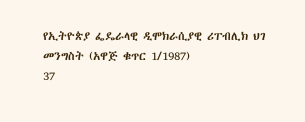የኢትዮጵያ ፌዴራላዊ ዲሞክራሲያዊ ሪፐብሊክ ህገ መንግስት (አዋጅ ቁጥር 1/1987)
37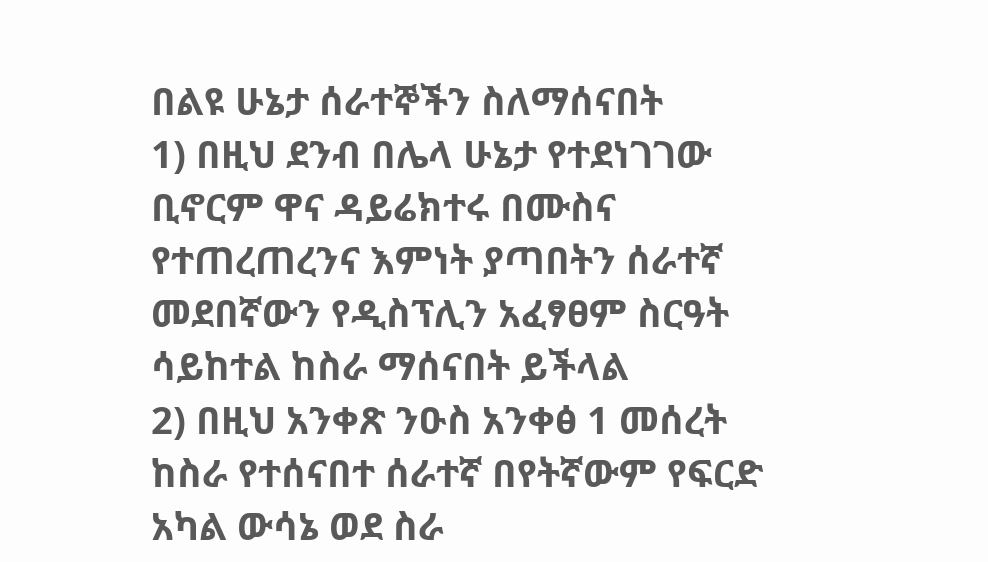በልዩ ሁኔታ ሰራተኞችን ስለማሰናበት
1) በዚህ ደንብ በሌላ ሁኔታ የተደነገገው ቢኖርም ዋና ዳይሬክተሩ በሙስና የተጠረጠረንና እምነት ያጣበትን ሰራተኛ መደበኛውን የዲስፕሊን አፈፃፀም ስርዓት ሳይከተል ከስራ ማሰናበት ይችላል
2) በዚህ አንቀጽ ንዑስ አንቀፅ 1 መሰረት ከስራ የተሰናበተ ሰራተኛ በየትኛውም የፍርድ አካል ውሳኔ ወደ ስራ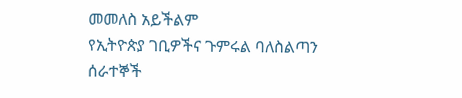መመለስ አይችልም
የኢትዮጵያ ገቢዎችና ጉምሩል ባለስልጣን ሰራተኞች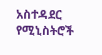አስተዳደር የሚኒስትሮች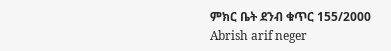ምክር ቤት ደንብ ቁጥር 155/2000
Abrish arif neger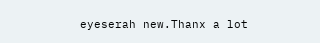eyeserah new.Thanx a lot